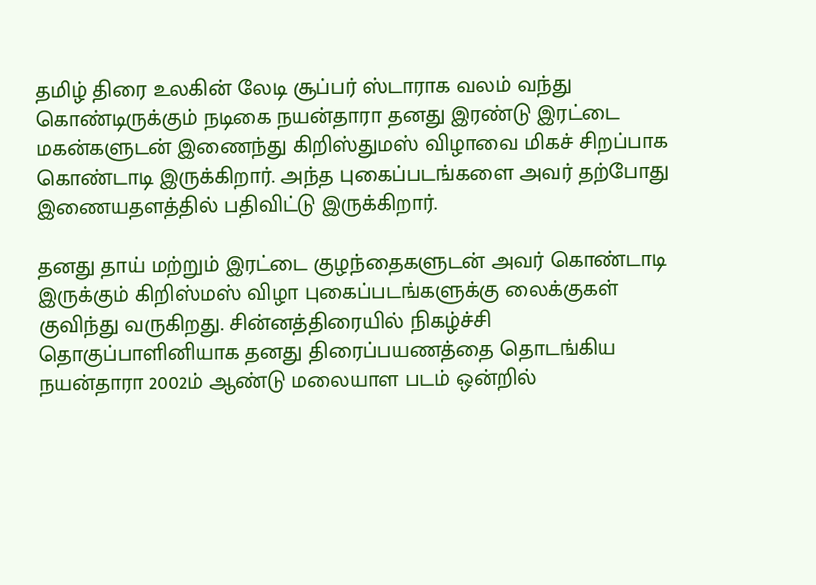தமிழ் திரை உலகின் லேடி சூப்பர் ஸ்டாராக வலம் வந்து கொண்டிருக்கும் நடிகை நயன்தாரா தனது இரண்டு இரட்டை மகன்களுடன் இணைந்து கிறிஸ்துமஸ் விழாவை மிகச் சிறப்பாக கொண்டாடி இருக்கிறார். அந்த புகைப்படங்களை அவர் தற்போது இணையதளத்தில் பதிவிட்டு இருக்கிறார்.

தனது தாய் மற்றும் இரட்டை குழந்தைகளுடன் அவர் கொண்டாடி இருக்கும் கிறிஸ்மஸ் விழா புகைப்படங்களுக்கு லைக்குகள் குவிந்து வருகிறது. சின்னத்திரையில் நிகழ்ச்சி தொகுப்பாளினியாக தனது திரைப்பயணத்தை தொடங்கிய நயன்தாரா 2002ம் ஆண்டு மலையாள படம் ஒன்றில்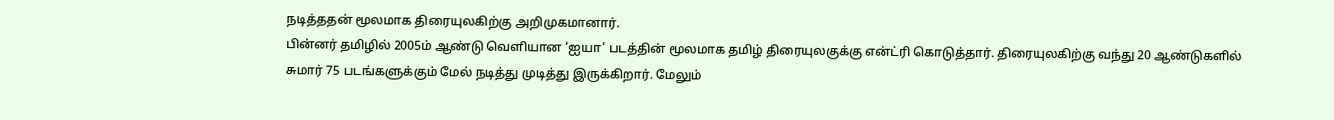நடித்ததன் மூலமாக திரையுலகிற்கு அறிமுகமானார்.
பின்னர் தமிழில் 2005ம் ஆண்டு வெளியான ‘ஐயா’ படத்தின் மூலமாக தமிழ் திரையுலகுக்கு என்ட்ரி கொடுத்தார். திரையுலகிற்கு வந்து 20 ஆண்டுகளில் சுமார் 75 படங்களுக்கும் மேல் நடித்து முடித்து இருக்கிறார். மேலும்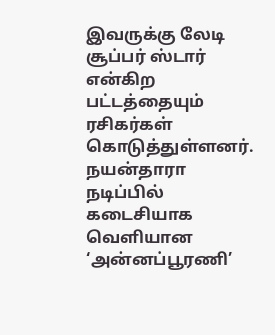இவருக்கு லேடி சூப்பர் ஸ்டார் என்கிற பட்டத்தையும் ரசிகர்கள் கொடுத்துள்ளனர். நயன்தாரா நடிப்பில் கடைசியாக வெளியான ‘அன்னப்பூரணி’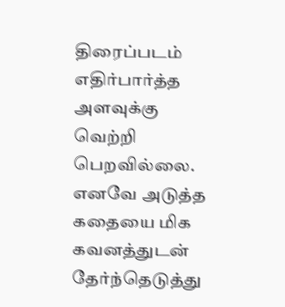திரைப்படம் எதிர்பார்த்த அளவுக்கு வெற்றி பெறவில்லை. எனவே அடுத்த கதையை மிக கவனத்துடன் தேர்ந்தெடுத்து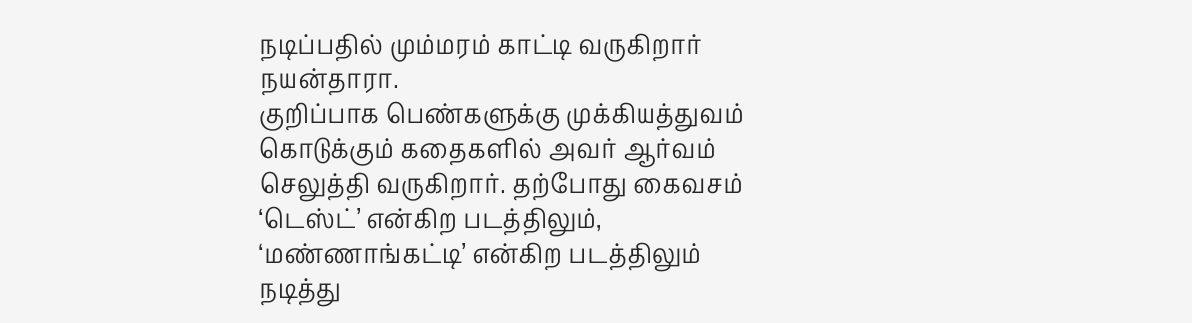நடிப்பதில் மும்மரம் காட்டி வருகிறார் நயன்தாரா.
குறிப்பாக பெண்களுக்கு முக்கியத்துவம் கொடுக்கும் கதைகளில் அவர் ஆர்வம் செலுத்தி வருகிறார். தற்போது கைவசம் ‘டெஸ்ட்’ என்கிற படத்திலும், ‘மண்ணாங்கட்டி’ என்கிற படத்திலும் நடித்து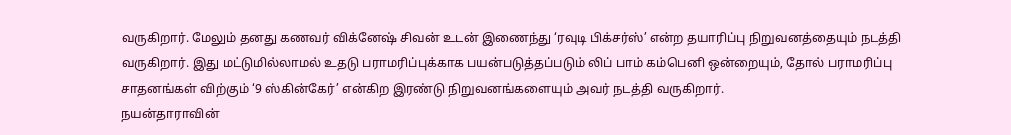வருகிறார். மேலும் தனது கணவர் விக்னேஷ் சிவன் உடன் இணைந்து ‘ரவுடி பிக்சர்ஸ்’ என்ற தயாரிப்பு நிறுவனத்தையும் நடத்தி வருகிறார். இது மட்டுமில்லாமல் உதடு பராமரிப்புக்காக பயன்படுத்தப்படும் லிப் பாம் கம்பெனி ஒன்றையும், தோல் பராமரிப்பு சாதனங்கள் விற்கும் ‘9 ஸ்கின்கேர்’ என்கிற இரண்டு நிறுவனங்களையும் அவர் நடத்தி வருகிறார்.
நயன்தாராவின்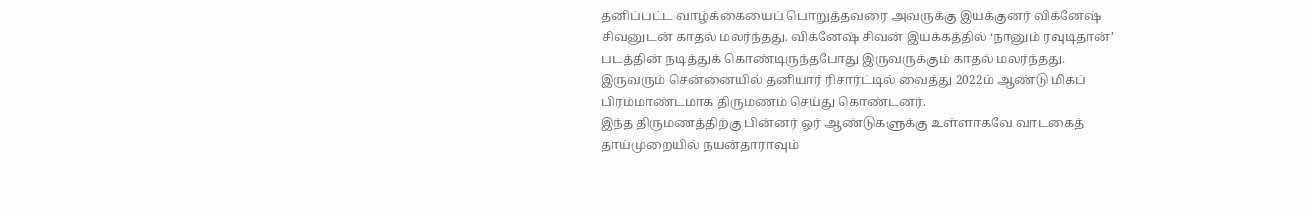தனிப்பட்ட வாழ்க்கையைப் பொறுத்தவரை அவருக்கு இயக்குனர் விக்னேஷ் சிவனுடன் காதல் மலர்ந்தது. விக்னேஷ் சிவன் இயக்கத்தில் ‘நானும் ரவுடிதான்’ படத்தின் நடித்துக் கொண்டிருந்தபோது இருவருக்கும் காதல் மலர்ந்தது. இருவரும் சென்னையில் தனியார் ரிசார்ட்டில் வைத்து 2022ம் ஆண்டு மிகப் பிரம்மாண்டமாக திருமணம் செய்து கொண்டனர்.
இந்த திருமணத்திற்கு பின்னர் ஓர் ஆண்டுகளுக்கு உள்ளாகவே வாடகைத் தாய்முறையில் நயன்தாராவும்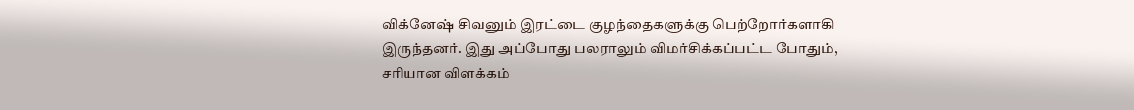விக்னேஷ் சிவனும் இரட்டை குழந்தைகளுக்கு பெற்றோர்களாகி இருந்தனர். இது அப்போது பலராலும் விமர்சிக்கப்பட்ட போதும், சரியான விளக்கம்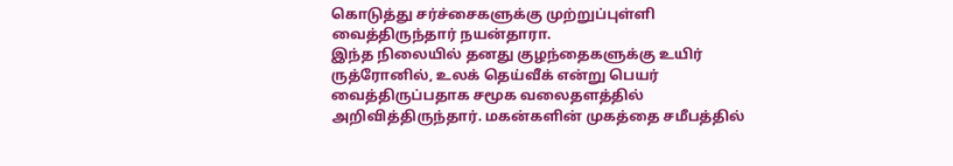கொடுத்து சர்ச்சைகளுக்கு முற்றுப்புள்ளி வைத்திருந்தார் நயன்தாரா.
இந்த நிலையில் தனது குழந்தைகளுக்கு உயிர் ருத்ரோனில், உலக் தெய்வீக் என்று பெயர் வைத்திருப்பதாக சமூக வலைதளத்தில் அறிவித்திருந்தார். மகன்களின் முகத்தை சமீபத்தில்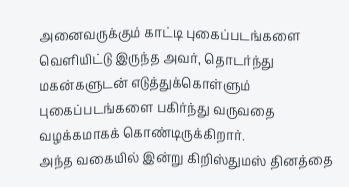அனைவருக்கும் காட்டி புகைப்படங்களை வெளியிட்டு இருந்த அவர், தொடர்ந்து மகன்களுடன் எடுத்துக்கொள்ளும் புகைப்படங்களை பகிர்ந்து வருவதை வழக்கமாகக் கொண்டிருக்கிறார்.
அந்த வகையில் இன்று கிறிஸ்துமஸ் தினத்தை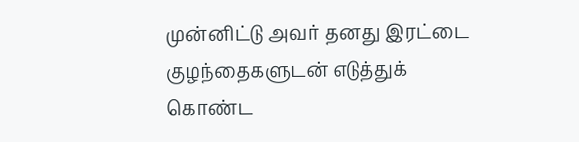முன்னிட்டு அவர் தனது இரட்டை குழந்தைகளுடன் எடுத்துக் கொண்ட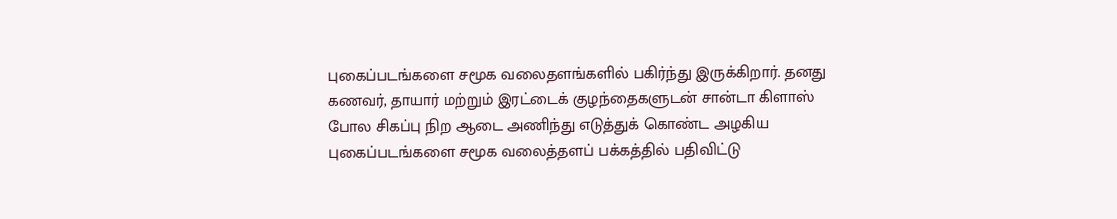புகைப்படங்களை சமூக வலைதளங்களில் பகிர்ந்து இருக்கிறார். தனது கணவர், தாயார் மற்றும் இரட்டைக் குழந்தைகளுடன் சான்டா கிளாஸ் போல சிகப்பு நிற ஆடை அணிந்து எடுத்துக் கொண்ட அழகிய புகைப்படங்களை சமூக வலைத்தளப் பக்கத்தில் பதிவிட்டு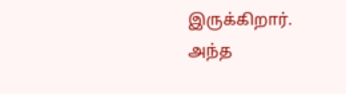இருக்கிறார்.
அந்த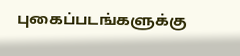புகைப்படங்களுக்கு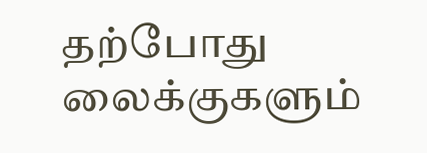தற்போது லைக்குகளும்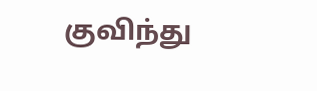குவிந்து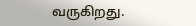வருகிறது.